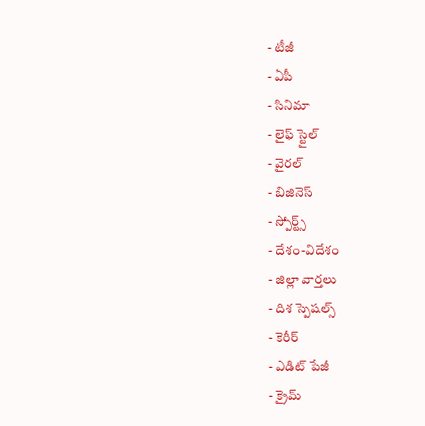- టీజీ
- ఏపీ
- సినిమా
- లైఫ్ స్టైల్
- వైరల్
- బిజినెస్
- స్పోర్ట్స్
- దేశం-విదేశం
- జిల్లా వార్తలు
- దిశ స్పెషల్స్
- కెరీర్
- ఎడిట్ పేజీ
- క్రైమ్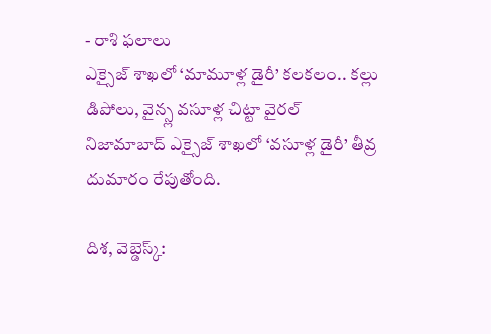- రాశి ఫలాలు
ఎక్సైజ్ శాఖలో ‘మామూళ్ల డైరీ’ కలకలం.. కల్లు డిపోలు, వైన్స్ల వసూళ్ల చిట్టా వైరల్
నిజామాబాద్ ఎక్సైజ్ శాఖలో ‘వసూళ్ల డైరీ’ తీవ్ర దుమారం రేపుతోంది.

దిశ, వెబ్డెస్క్: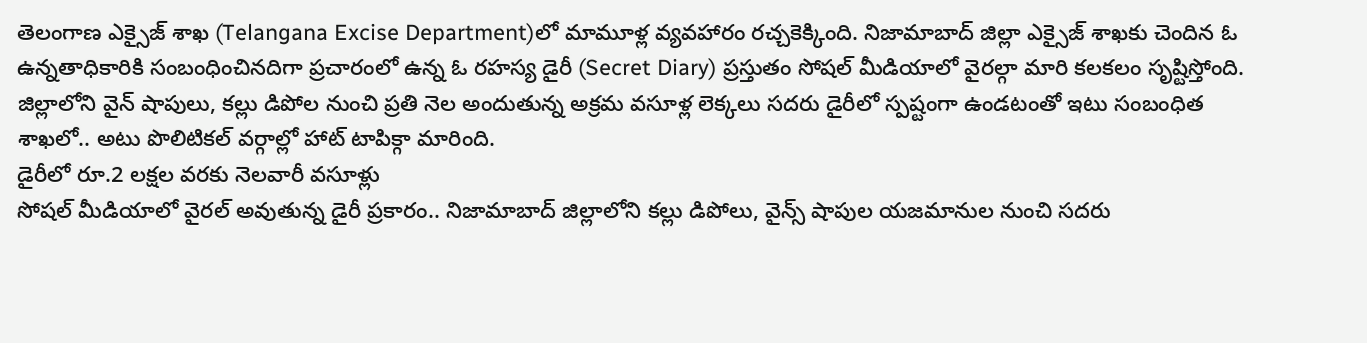తెలంగాణ ఎక్సైజ్ శాఖ (Telangana Excise Department)లో మామూళ్ల వ్యవహారం రచ్చకెక్కింది. నిజామాబాద్ జిల్లా ఎక్సైజ్ శాఖకు చెందిన ఓ ఉన్నతాధికారికి సంబంధించినదిగా ప్రచారంలో ఉన్న ఓ రహస్య డైరీ (Secret Diary) ప్రస్తుతం సోషల్ మీడియాలో వైరల్గా మారి కలకలం సృష్టిస్తోంది. జిల్లాలోని వైన్ షాపులు, కల్లు డిపోల నుంచి ప్రతి నెల అందుతున్న అక్రమ వసూళ్ల లెక్కలు సదరు డైరీలో స్పష్టంగా ఉండటంతో ఇటు సంబంధిత శాఖలో.. అటు పొలిటికల్ వర్గాల్లో హాట్ టాపిక్గా మారింది.
డైరీలో రూ.2 లక్షల వరకు నెలవారీ వసూళ్లు
సోషల్ మీడియాలో వైరల్ అవుతున్న డైరీ ప్రకారం.. నిజామాబాద్ జిల్లాలోని కల్లు డిపోలు, వైన్స్ షాపుల యజమానుల నుంచి సదరు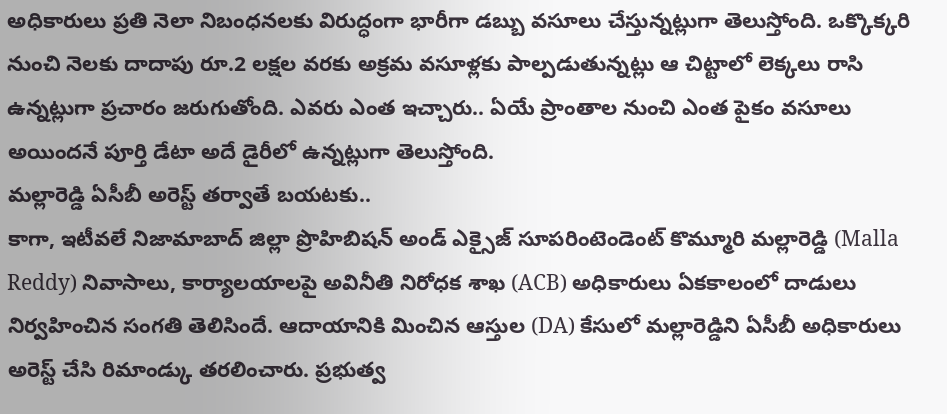అధికారులు ప్రతి నెలా నిబంధనలకు విరుద్ధంగా భారీగా డబ్బు వసూలు చేస్తున్నట్లుగా తెలుస్తోంది. ఒక్కొక్కరి నుంచి నెలకు దాదాపు రూ.2 లక్షల వరకు అక్రమ వసూళ్లకు పాల్పడుతున్నట్లు ఆ చిట్టాలో లెక్కలు రాసి ఉన్నట్లుగా ప్రచారం జరుగుతోంది. ఎవరు ఎంత ఇచ్చారు.. ఏయే ప్రాంతాల నుంచి ఎంత పైకం వసూలు అయిందనే పూర్తి డేటా అదే డైరీలో ఉన్నట్లుగా తెలుస్తోంది.
మల్లారెడ్డి ఏసీబీ అరెస్ట్ తర్వాతే బయటకు..
కాగా, ఇటీవలే నిజామాబాద్ జిల్లా ప్రొహిబిషన్ అండ్ ఎక్సైజ్ సూపరింటెండెంట్ కొమ్మూరి మల్లారెడ్డి (Malla Reddy) నివాసాలు, కార్యాలయాలపై అవినీతి నిరోధక శాఖ (ACB) అధికారులు ఏకకాలంలో దాడులు నిర్వహించిన సంగతి తెలిసిందే. ఆదాయానికి మించిన ఆస్తుల (DA) కేసులో మల్లారెడ్డిని ఏసీబీ అధికారులు అరెస్ట్ చేసి రిమాండ్కు తరలించారు. ప్రభుత్వ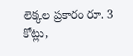లెక్కల ప్రకారం రూ. 3 కోట్లు,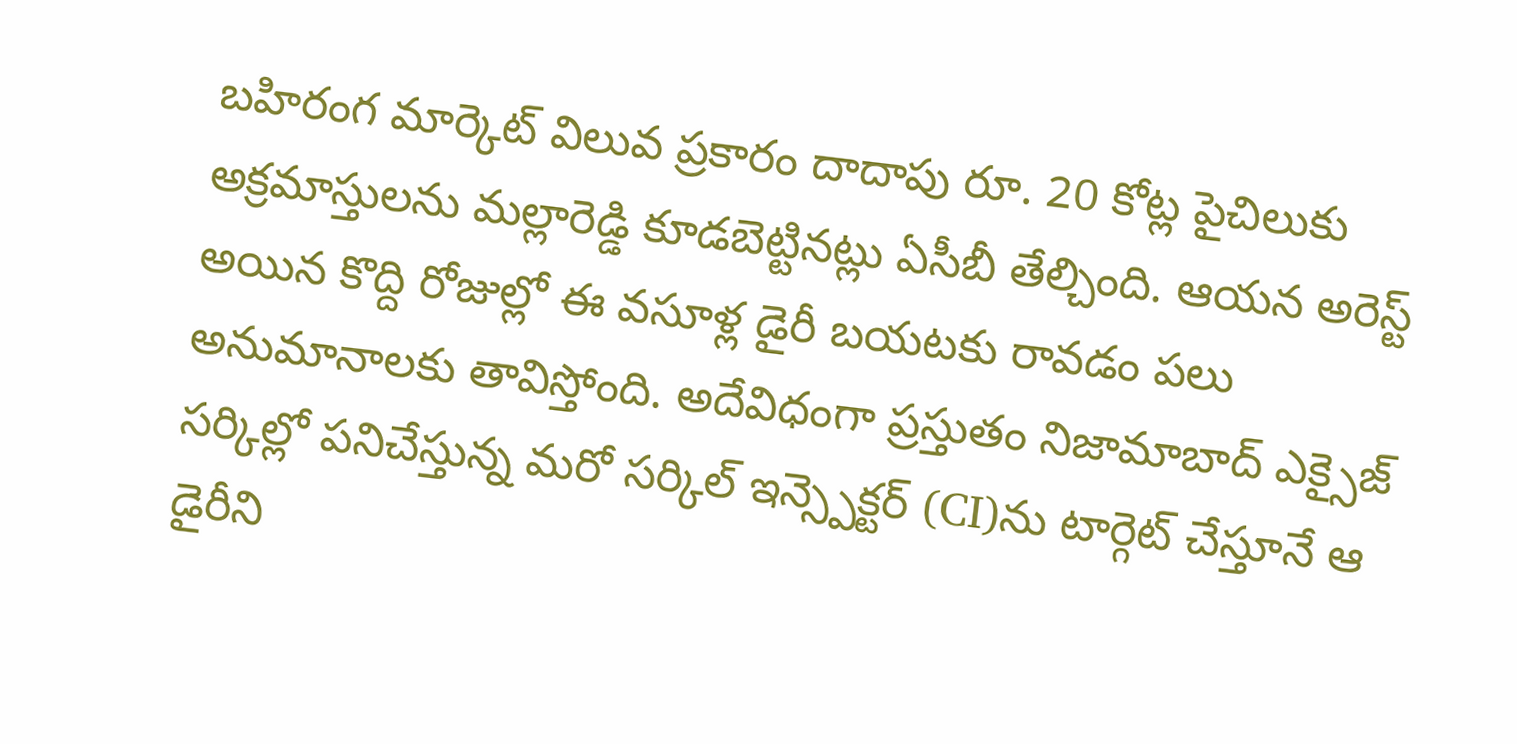బహిరంగ మార్కెట్ విలువ ప్రకారం దాదాపు రూ. 20 కోట్ల పైచిలుకు అక్రమాస్తులను మల్లారెడ్డి కూడబెట్టినట్లు ఏసీబీ తేల్చింది. ఆయన అరెస్ట్ అయిన కొద్ది రోజుల్లో ఈ వసూళ్ల డైరీ బయటకు రావడం పలు అనుమానాలకు తావిస్తోంది. అదేవిధంగా ప్రస్తుతం నిజామాబాద్ ఎక్సైజ్ సర్కిల్లో పనిచేస్తున్న మరో సర్కిల్ ఇన్స్పెక్టర్ (CI)ను టార్గెట్ చేస్తూనే ఆ డైరీని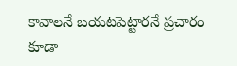కావాలనే బయటపెట్టారనే ప్రచారం కూడా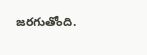జరగుతోంది.